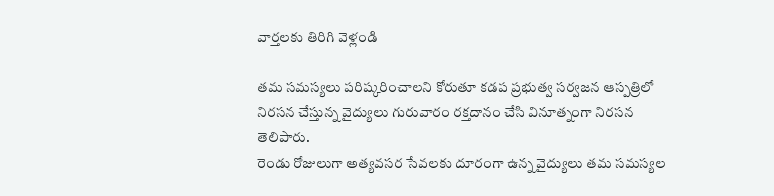వార్తలకు తిరిగి వెళ్లండి

తమ సమస్యలు పరిష్కరించాలని కోరుతూ కడప ప్రభుత్వ సర్వజన ఆస్పత్రిలో నిరసన చేస్తున్న వైద్యులు గురువారం రక్తదానం చేసి వినూత్నంగా నిరసన తెలిపారు.
రెండు రోజులుగా అత్యవసర సేవలకు దూరంగా ఉన్న వైద్యులు తమ సమస్యల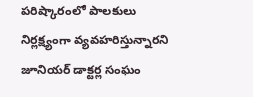పరిష్కారంలో పాలకులు నిర్లక్ష్యంగా వ్యవహరిస్తున్నారని జూనియర్ డాక్టర్ల సంఘం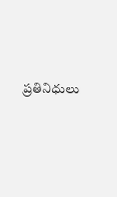ప్రతినిధులు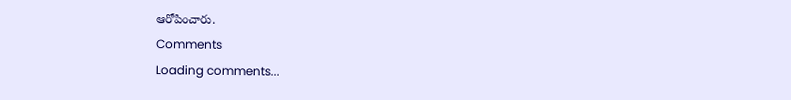ఆరోపించారు.
Comments
Loading comments...